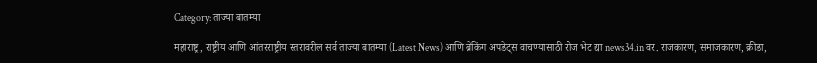Category: ताज्या बातम्या

महाराष्ट्र, राष्ट्रीय आणि आंतरराष्ट्रीय स्तरावरील सर्व ताज्या बातम्या (Latest News) आणि ब्रेकिंग अपडेट्स वाचण्यासाठी रोज भेट द्या news34.in वर. राजकारण, समाजकारण, क्रीडा,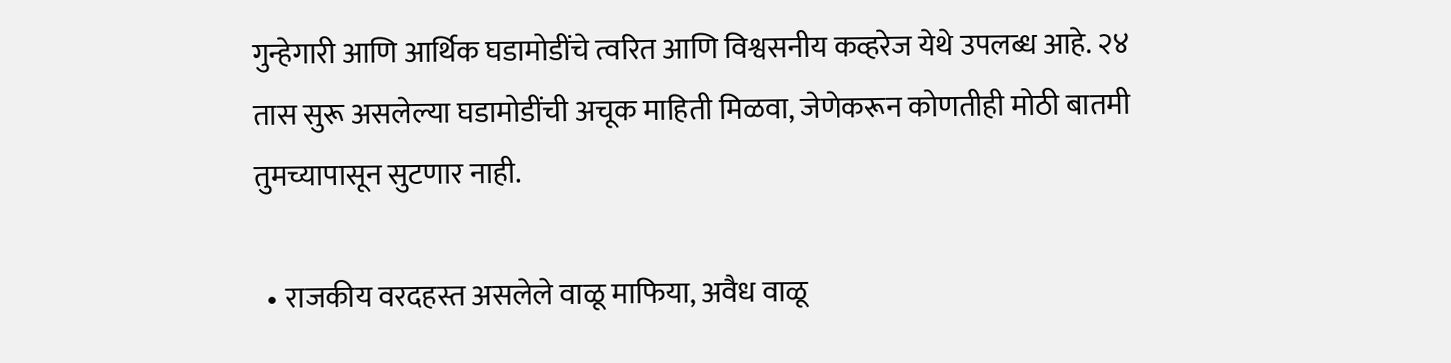गुन्हेगारी आणि आर्थिक घडामोडींचे त्वरित आणि विश्वसनीय कव्हरेज येथे उपलब्ध आहे. २४ तास सुरू असलेल्या घडामोडींची अचूक माहिती मिळवा, जेणेकरून कोणतीही मोठी बातमी तुमच्यापासून सुटणार नाही.

  • राजकीय वरदहस्त असलेले वाळू माफिया, अवैध वाळू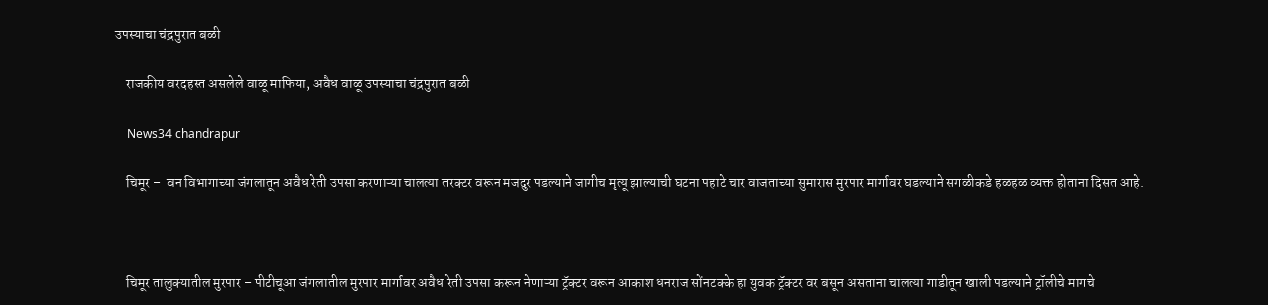उपस्याचा चंद्रपुरात बळी

    राजकीय वरदहस्त असलेले वाळू माफिया, अवैध वाळू उपस्याचा चंद्रपुरात बळी

    News34 chandrapur

    चिमूर –  वन विभागाच्या जंगलातून अवैध रेती उपसा करणाऱ्या चालत्या तरक्टर वरून मजदुर पडल्याने जागीच मृत्यू झाल्याची घटना पहाटे चार वाजताच्या सुमारास मुरपार मार्गावर घडल्याने सगळीकडे हळहळ व्यक्त होताना दिसत आहे.



    चिमूर तालुक्यातील मुरपार – पीटीचूआ जंगलातील मुरपार मार्गावर अवैध रेती उपसा करून नेणाऱ्या ट्रॅक्टर वरून आकाश धनराज सोंनटक्के हा युवक ट्रॅक्टर वर बसून असताना चालत्या गाडीतून खाली पडल्याने ट्रॉलीचे मागचे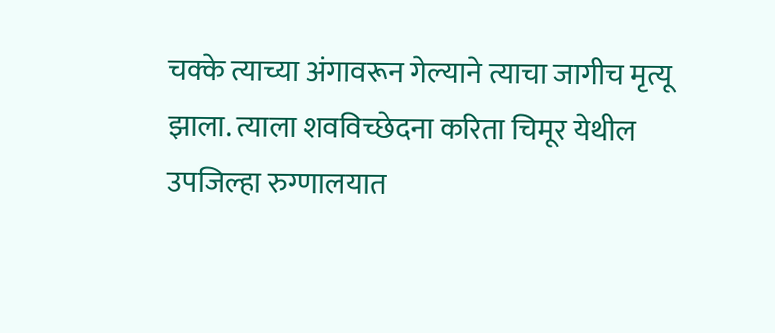चक्के त्याच्या अंगावरून गेल्याने त्याचा जागीच मृत्यू झाला. त्याला शवविच्छेदना करिता चिमूर येथील उपजिल्हा रुग्णालयात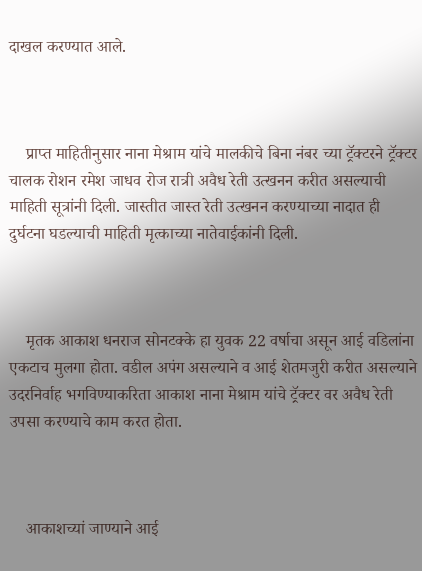दाखल करण्यात आले.



    प्राप्त माहितीनुसार नाना मेश्राम यांचे मालकीचे बिना नंबर च्या ट्रॅक्टरने ट्रॅक्टर चालक रोशन रमेश जाधव रोज रात्री अवैध रेती उत्खनन करीत असल्याची माहिती सूत्रांनी दिली. जास्तीत जास्त रेती उत्खनन करण्याच्या नादात ही दुर्घटना घडल्याची माहिती मृत्काच्या नातेवाईकांनी दिली.



    मृतक आकाश धनराज सोनटक्के हा युवक 22 वर्षाचा असून आई वडिलांना एकटाच मुलगा होता. वडील अपंग असल्याने व आई शेतमजुरी करीत असल्याने उदरनिर्वाह भगविण्याकरिता आकाश नाना मेश्राम यांचे ट्रॅक्टर वर अवैध रेती उपसा करण्याचे काम करत होता.



    आकाशच्यां जाण्याने आई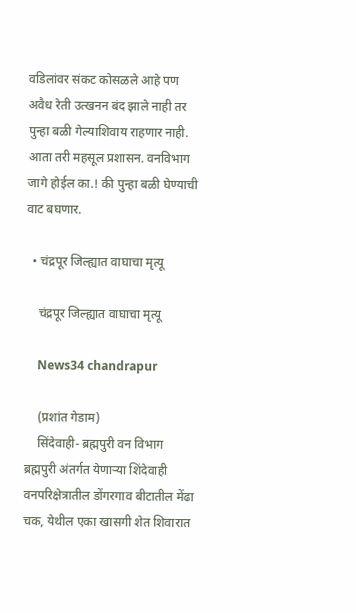वडिलांवर संकट कोसळले आहे पण अवैध रेती उत्खनन बंद झाले नाही तर पुन्हा बळी गेल्याशिवाय राहणार नाही. आता तरी महसूल प्रशासन. वनविभाग जागे होईल का.! की पुन्हा बळी घेण्याची वाट बघणार.

  • चंद्रपूर जिल्ह्यात वाघाचा मृत्यू

    चंद्रपूर जिल्ह्यात वाघाचा मृत्यू

    News34 chandrapur

    (प्रशांत गेडाम)
    सिंदेवाही- ब्रह्मपुरी वन विभाग ब्रह्मपुरी अंतर्गत येणाऱ्या शिंदेवाही वनपरिक्षेत्रातील डोंगरगाव बीटातील मेंढा चक, येथील एका खासगी शेत शिवारात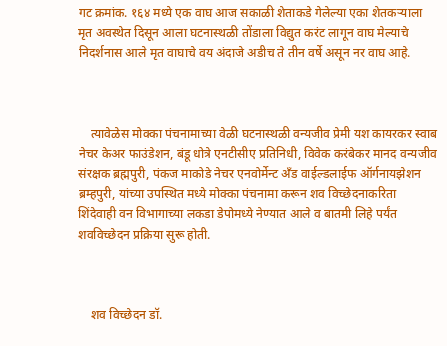गट क्रमांक. १६४ मध्ये एक वाघ आज सकाळी शेताकडे गेलेल्या एका शेतकऱ्याला मृत अवस्थेत दिसून आला घटनास्थळी तोंडाला विद्युत करंट लागून वाघ मेल्याचे निदर्शनास आले मृत वाघाचे वय अंदाजे अडीच ते तीन वर्षे असून नर वाघ आहे.



    त्यावेळेस मोक्का पंचनामाच्या वेळी घटनास्थळी वन्यजीव प्रेमी यश कायरकर स्वाब नेचर केअर फाउंडेशन, बंडू धोत्रे एनटीसीए प्रतिनिधी, विवेक करंबेकर मानद वन्यजीव संरक्षक ब्रह्मपुरी, पंकज माकोडे नेचर एनवोर्मेन्ट अँड वाईल्डलाईफ ऑर्गनायझेशन ब्रम्हपुरी, यांच्या उपस्थित मध्ये मोक्का पंचनामा करून शव विच्छेदनाकरिता शिंदेवाही वन विभागाच्या लकडा डेपोमध्ये नेण्यात आले व बातमी लिहे पर्यंत शवविच्छेदन प्रक्रिया सुरू होती.



    शव विच्छेदन डॉ.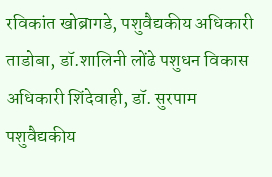रविकांत खोब्रागडे, पशुवैद्यकीय अधिकारी ताडोबा, डॉ.शालिनी लोंढे पशुधन विकास अधिकारी शिंदेवाही, डॉ. सुरपाम पशुवैद्यकीय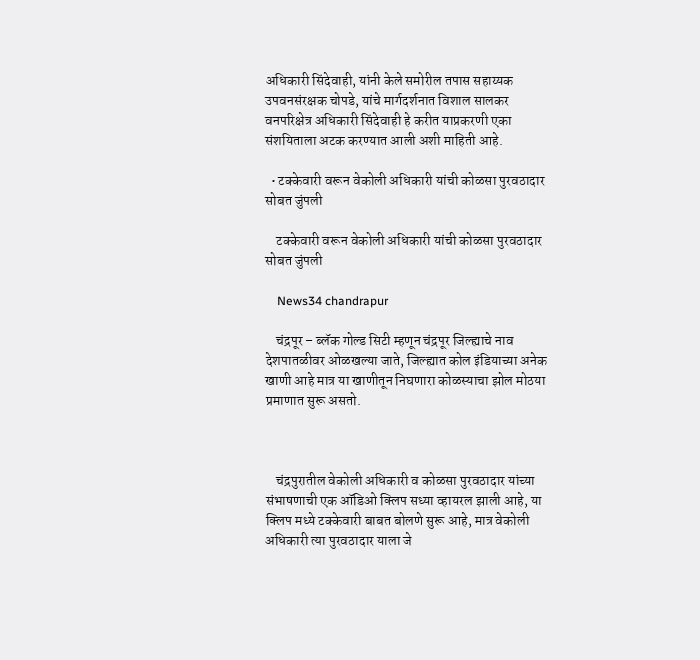अधिकारी सिंदेवाही, यांनी केले समोरील तपास सहाय्यक उपवनसंरक्षक चोपडे, यांचे मार्गदर्शनात विशाल सालकर वनपरिक्षेत्र अधिकारी सिंदेवाही हे करीत याप्रकरणी एका संशयिताला अटक करण्यात आली अशी माहिती आहे.

  • टक्केवारी वरून वेकोली अधिकारी यांची कोळसा पुरवठादार सोबत जुंपली

    टक्केवारी वरून वेकोली अधिकारी यांची कोळसा पुरवठादार सोबत जुंपली

    News34 chandrapur

    चंद्रपूर – ब्लॅक गोल्ड सिटी म्हणून चंद्रपूर जिल्ह्याचे नाव देशपातळीवर ओळखल्या जाते, जिल्ह्यात कोल इंडियाच्या अनेक खाणी आहे मात्र या खाणीतून निघणारा कोळस्याचा झोल मोठया प्रमाणात सुरू असतो.



    चंद्रपुरातील वेकोली अधिकारी व कोळसा पुरवठादार यांच्या संभाषणाची एक ऑडिओ क्लिप सध्या व्हायरल झाली आहे, या क्लिप मध्ये टक्केवारी बाबत बोलणे सुरू आहे, मात्र वेकोली अधिकारी त्या पुरवठादार याला जे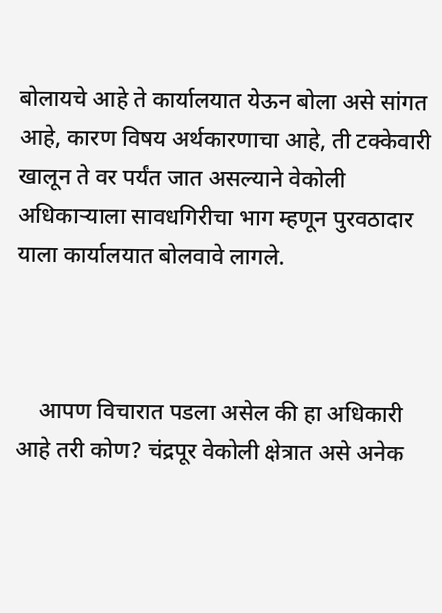बोलायचे आहे ते कार्यालयात येऊन बोला असे सांगत आहे, कारण विषय अर्थकारणाचा आहे, ती टक्केवारी खालून ते वर पर्यंत जात असल्याने वेकोली अधिकाऱ्याला सावधगिरीचा भाग म्हणून पुरवठादार याला कार्यालयात बोलवावे लागले.



    आपण विचारात पडला असेल की हा अधिकारी आहे तरी कोण? चंद्रपूर वेकोली क्षेत्रात असे अनेक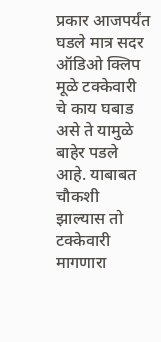प्रकार आजपर्यंत घडले मात्र सदर ऑडिओ क्लिप मूळे टक्केवारी चे काय घबाड असे ते यामुळे बाहेर पडले आहे. याबाबत चौकशी झाल्यास तो टक्केवारी मागणारा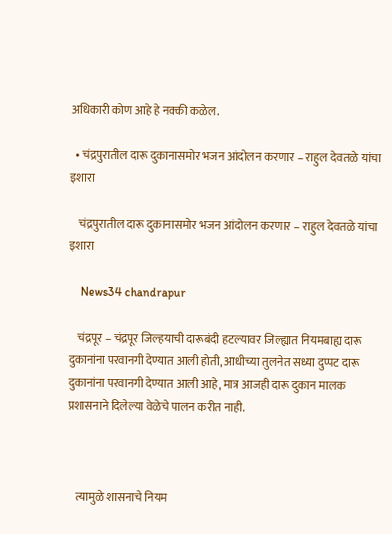अधिकारी कोण आहे हे नक्की कळेल.

  • चंद्रपुरातील दारू दुकानासमोर भजन आंदोलन करणार – राहुल देवतळे यांचा इशारा

    चंद्रपुरातील दारू दुकानासमोर भजन आंदोलन करणार – राहुल देवतळे यांचा इशारा

    News34 chandrapur

    चंद्रपूर – चंद्रपूर जिल्हयाची दारूबंदी हटल्यावर जिल्ह्यात नियमबाह्य दारू दुकानांना परवानगी देण्यात आली होती, आधीच्या तुलनेत सध्या दुप्पट दारू दुकानांना परवानगी देण्यात आली आहे, मात्र आजही दारू दुकान मालक प्रशासनाने दिलेल्या वेळेचे पालन करीत नाही.



    त्यामुळे शासनाचे नियम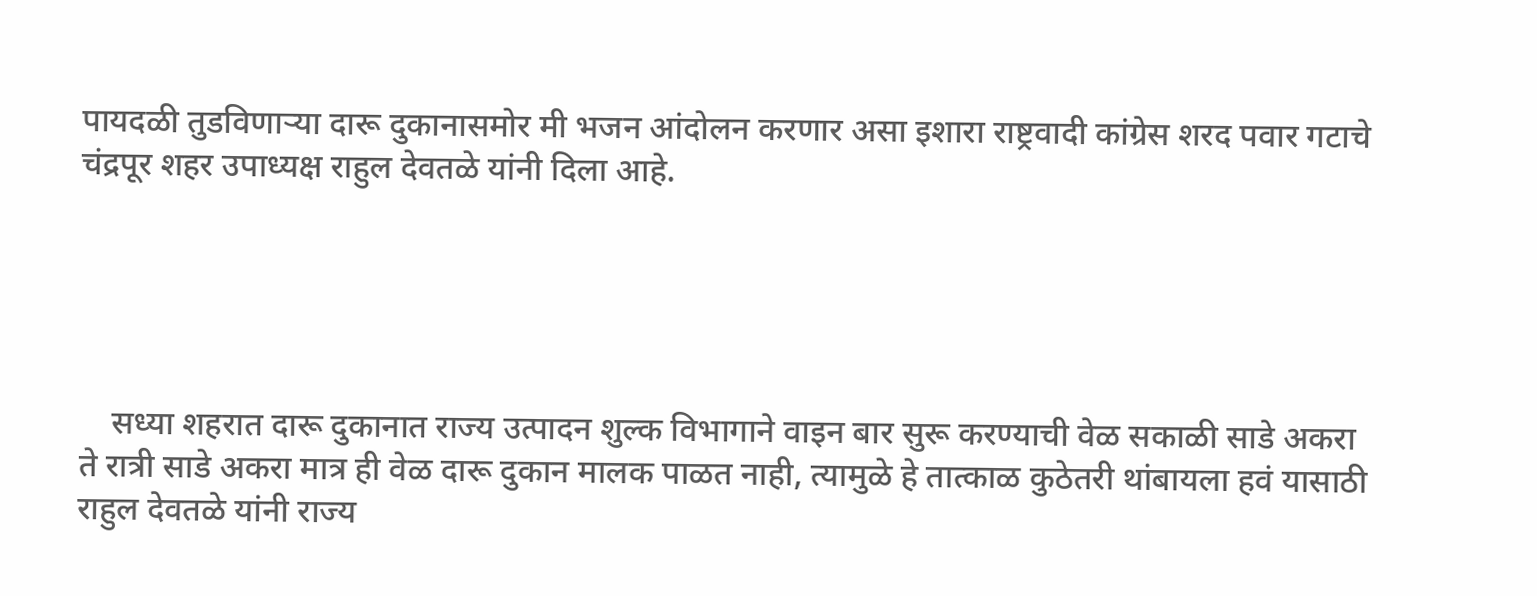पायदळी तुडविणाऱ्या दारू दुकानासमोर मी भजन आंदोलन करणार असा इशारा राष्ट्रवादी कांग्रेस शरद पवार गटाचे चंद्रपूर शहर उपाध्यक्ष राहुल देवतळे यांनी दिला आहे.





    सध्या शहरात दारू दुकानात राज्य उत्पादन शुल्क विभागाने वाइन बार सुरू करण्याची वेळ सकाळी साडे अकरा ते रात्री साडे अकरा मात्र ही वेळ दारू दुकान मालक पाळत नाही, त्यामुळे हे तात्काळ कुठेतरी थांबायला हवं यासाठी राहुल देवतळे यांनी राज्य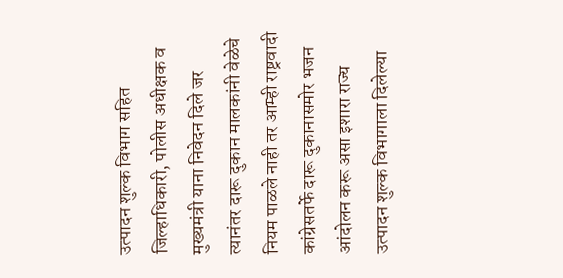उत्पादन शुल्क विभाग सहित जिल्हाधिकारी, पोलीस अधीक्षक व मुख्यमंत्री याना निवेदन दिले जर त्यानंतर दारू दुकान मालकांनी वेळेचे नियम पाळले नाही तर आम्ही राष्ट्रवादी कांग्रेसतर्फे दारू दुकानासमोर भजन आंदोलन करू असा इशारा राज्य उत्पादन शुल्क विभागाला दिलेल्या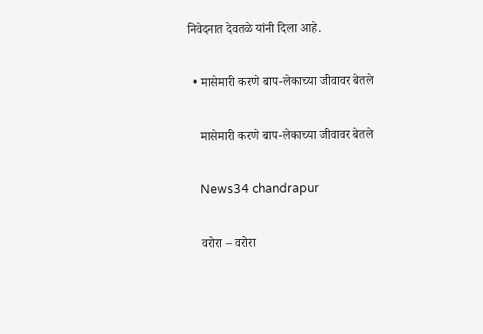निवेदनात देवतळे यांनी दिला आहे.

  • मासेमारी करणे बाप-लेकाच्या जीवावर बेतले

    मासेमारी करणे बाप-लेकाच्या जीवावर बेतले

    News34 chandrapur

    वरोरा – वरोरा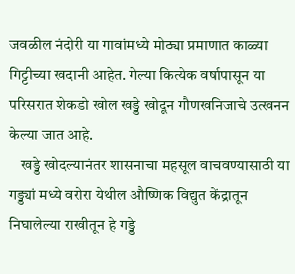जवळील नंदोरी या गावांमध्ये मोठ्या प्रमाणात काळ्या गिट्टीच्या खदानी आहेत. गेल्या कित्येक वर्षापासून या परिसरात शेकडो खोल खड्डे खोदून गौणखनिजाचे उत्खनन केल्या जात आहे.
    खड्डे खोदल्यानंतर शासनाचा महसूल वाचवण्यासाठी या गड्ड्यां मध्ये वरोरा येथील औष्णिक विद्युत केंद्रातून निघालेल्या राखीतून हे गड्डे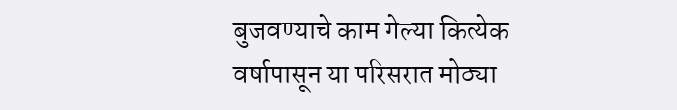बुजवण्याचे काम गेल्या कित्येक वर्षापासून या परिसरात मोठ्या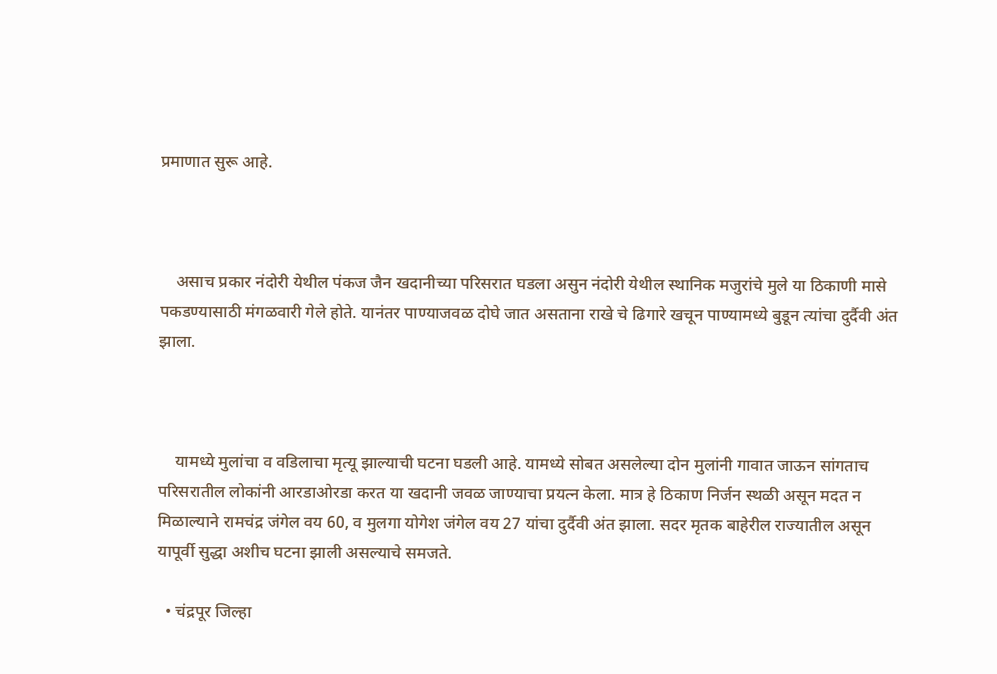प्रमाणात सुरू आहे.



    असाच प्रकार नंदोरी येथील पंकज जैन खदानीच्या परिसरात घडला असुन नंदोरी येथील स्थानिक मजुरांचे मुले या ठिकाणी मासे पकडण्यासाठी मंगळवारी गेले होते. यानंतर पाण्याजवळ दोघे जात असताना राखे चे ढिगारे खचून पाण्यामध्ये बुडून त्यांचा दुर्दैवी अंत झाला.



    यामध्ये मुलांचा व वडिलाचा मृत्यू झाल्याची घटना घडली आहे. यामध्ये सोबत असलेल्या दोन मुलांनी गावात जाऊन सांगताच परिसरातील लोकांनी आरडाओरडा करत या खदानी जवळ जाण्याचा प्रयत्न केला. मात्र हे ठिकाण निर्जन स्थळी असून मदत न मिळाल्याने रामचंद्र जंगेल वय 60, व मुलगा योगेश जंगेल वय 27 यांचा दुर्दैवी अंत झाला. सदर मृतक बाहेरील राज्यातील असून यापूर्वी सुद्धा अशीच घटना झाली असल्याचे समजते.

  • चंद्रपूर जिल्हा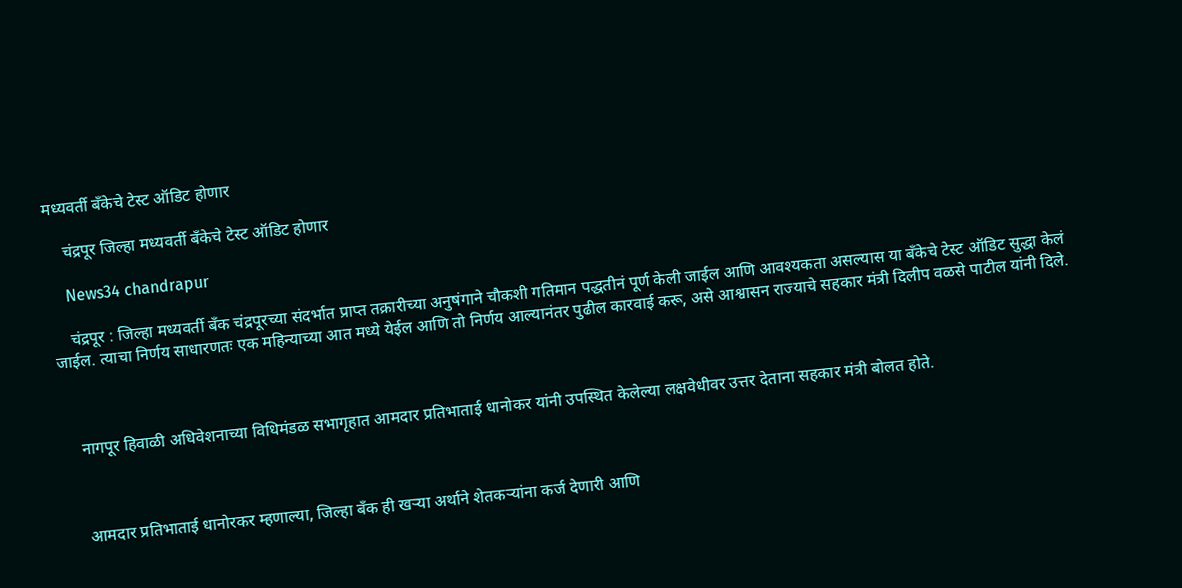मध्यवर्ती बँकेचे टेस्ट ऑडिट होणार

    चंद्रपूर जिल्हा मध्यवर्ती बँकेचे टेस्ट ऑडिट होणार

    News34 chandrapur

    चंद्रपूर : जिल्हा मध्यवर्ती बँक चंद्रपूरच्या संदर्भात प्राप्त तक्रारीच्या अनुषंगाने चौकशी गतिमान पद्धतीनं पूर्ण केली जाईल आणि आवश्यकता असल्यास या बँकेचे टेस्ट ऑडिट सुद्धा केलं जाईल. त्याचा निर्णय साधारणतः एक महिन्याच्या आत मध्ये येईल आणि तो निर्णय आल्यानंतर पुढील कारवाई करू, असे आश्वासन राज्याचे सहकार मंत्री दिलीप वळसे पाटील यांनी दिले.



    नागपूर हिवाळी अधिवेशनाच्या विधिमंडळ सभागृहात आमदार प्रतिभाताई धानोकर यांनी उपस्थित केलेल्या लक्षवेधीवर उत्तर देताना सहकार मंत्री बोलत होते.



    आमदार प्रतिभाताई धानोरकर म्हणाल्या, जिल्हा बँक ही खऱ्या अर्थाने शेतकऱ्यांना कर्ज देणारी आणि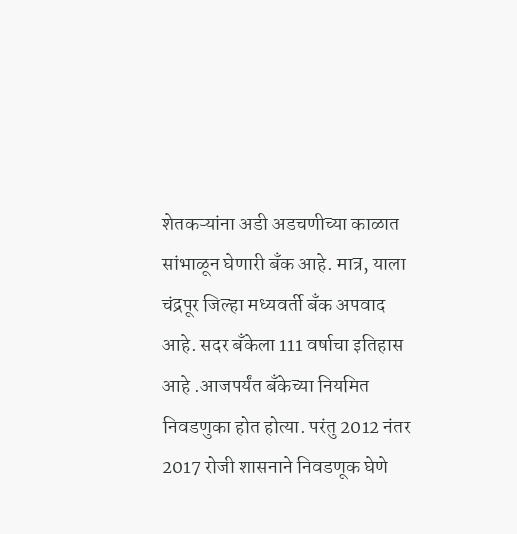शेतकऱ्यांना अडी अडचणीच्या काळात सांभाळून घेणारी बँक आहे. मात्र, याला चंद्रपूर जिल्हा मध्यवर्ती बँक अपवाद आहे. सदर बँकेला 111 वर्षाचा इतिहास आहे .आजपर्यंत बँकेच्या नियमित निवडणुका होत होत्या. परंतु 2012 नंतर 2017 रोजी शासनाने निवडणूक घेणे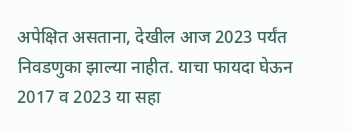अपेक्षित असताना, देखील आज 2023 पर्यंत निवडणुका झाल्या नाहीत. याचा फायदा घेऊन 2017 व 2023 या सहा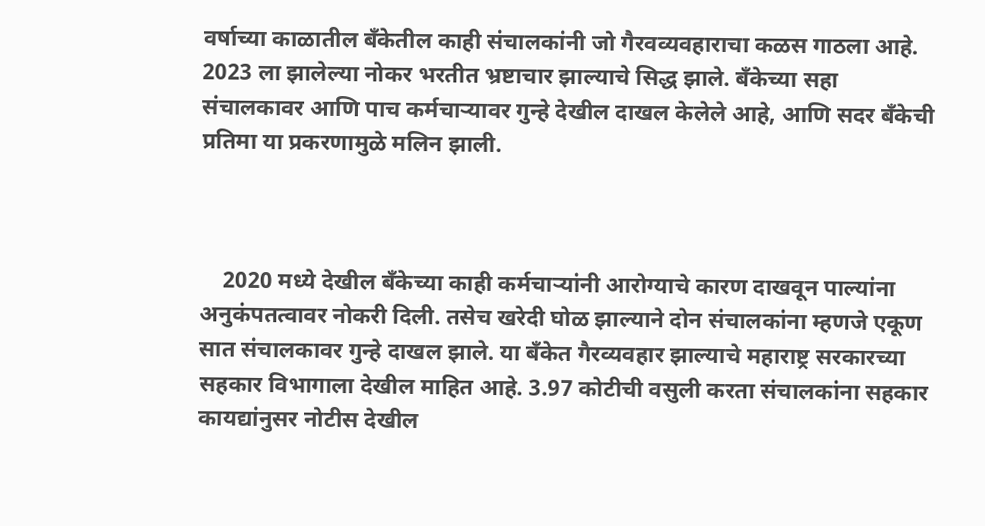वर्षाच्या काळातील बँकेतील काही संचालकांनी जो गैरवव्यवहाराचा कळस गाठला आहे. 2023 ला झालेल्या नोकर भरतीत भ्रष्टाचार झाल्याचे सिद्ध झाले. बँकेच्या सहा संचालकावर आणि पाच कर्मचाऱ्यावर गुन्हे देखील दाखल केलेले आहे, आणि सदर बँकेची प्रतिमा या प्रकरणामुळे मलिन झाली.



    2020 मध्ये देखील बँकेच्या काही कर्मचाऱ्यांनी आरोग्याचे कारण दाखवून पाल्यांना अनुकंपतत्वावर नोकरी दिली. तसेच खरेदी घोळ झाल्याने दोन संचालकांना म्हणजे एकूण सात संचालकावर गुन्हे दाखल झाले. या बँकेत गैरव्यवहार झाल्याचे महाराष्ट्र सरकारच्या सहकार विभागाला देखील माहित आहे. 3.97 कोटीची वसुली करता संचालकांना सहकार कायद्यांनुसर नोटीस देखील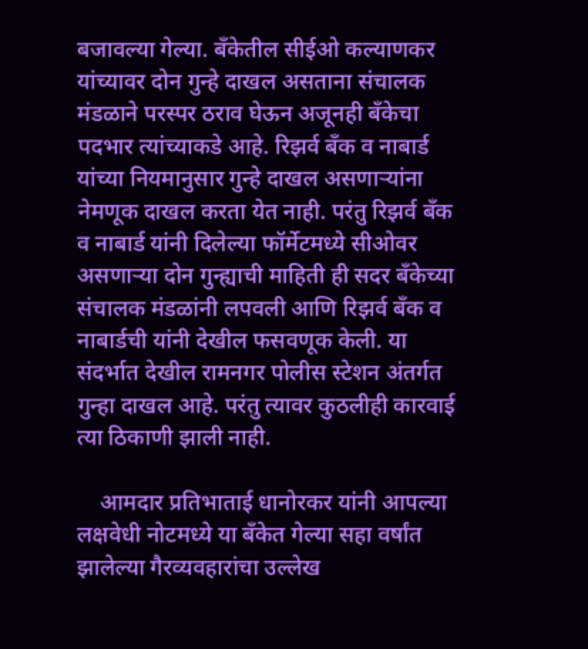बजावल्या गेल्या. बँकेतील सीईओ कल्याणकर यांच्यावर दोन गुन्हे दाखल असताना संचालक मंडळाने परस्पर ठराव घेऊन अजूनही बँकेचा पदभार त्यांच्याकडे आहे. रिझर्व बँक व नाबार्ड यांच्या नियमानुसार गुन्हे दाखल असणाऱ्यांना नेमणूक दाखल करता येत नाही. परंतु रिझर्व बँक व नाबार्ड यांनी दिलेल्या फॉर्मेटमध्ये सीओवर असणाऱ्या दोन गुन्ह्याची माहिती ही सदर बँकेच्या संचालक मंडळांनी लपवली आणि रिझर्व बँक व नाबार्डची यांनी देखील फसवणूक केली. या संदर्भात देखील रामनगर पोलीस स्टेशन अंतर्गत गुन्हा दाखल आहे. परंतु त्यावर कुठलीही कारवाई त्या ठिकाणी झाली नाही.

    आमदार प्रतिभाताई धानोरकर यांनी आपल्या लक्षवेधी नोटमध्ये या बँकेत गेल्या सहा वर्षांत झालेल्या गैरव्यवहारांचा उल्लेख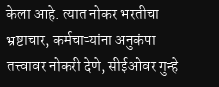केला आहे. त्यात नोकर भरतीचा भ्रष्टाचार, कर्मचाऱ्यांना अनुकंपा तत्त्वावर नोकरी देणे, सीईओवर गुन्हे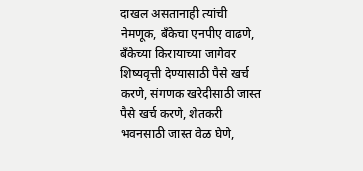दाखल असतानाही त्यांची नेमणूक, बँकेचा एनपीए वाढणे, बँकेच्या किरायाच्या जागेवर शिष्यवृत्ती देण्यासाठी पैसे खर्च करणे, संगणक खरेदीसाठी जास्त पैसे खर्च करणे, शेतकरी भवनसाठी जास्त वेळ घेणे,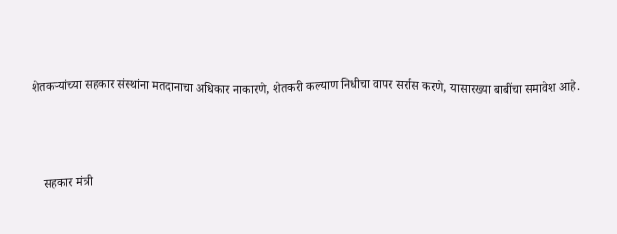शेतकऱ्यांच्या सहकार संस्थांना मतदानाचा अधिकार नाकारणे, शेतकरी कल्याण निधीचा वापर सर्रास करणे, यासारख्या बाबींचा समावेश आहे.



    सहकार मंत्री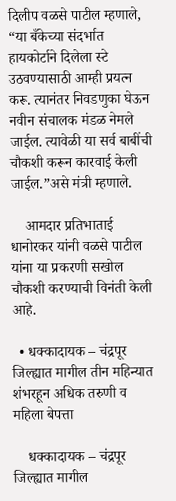दिलीप वळसे पाटील म्हणाले, “या बँकेच्या संदर्भात हायकोर्टाने दिलेला स्टे उठवण्यासाठी आम्ही प्रयत्न करू. त्यानंतर निवडणुका घेऊन नवीन संचालक मंडळ नेमले जाईल. त्यावेळी या सर्व बाबींची चौकशी करून कारवाई केली जाईल.”असे मंत्री म्हणाले.

    आमदार प्रतिभाताई धानोरकर यांनी वळसे पाटील यांना या प्रकरणी सखोल चौकशी करण्याची विनंती केली आहे.

  • धक्कादायक – चंद्रपूर जिल्ह्यात मागील तीन महिन्यात शंभरहून अधिक तरुणी व महिला बेपत्ता

    धक्कादायक – चंद्रपूर जिल्ह्यात मागील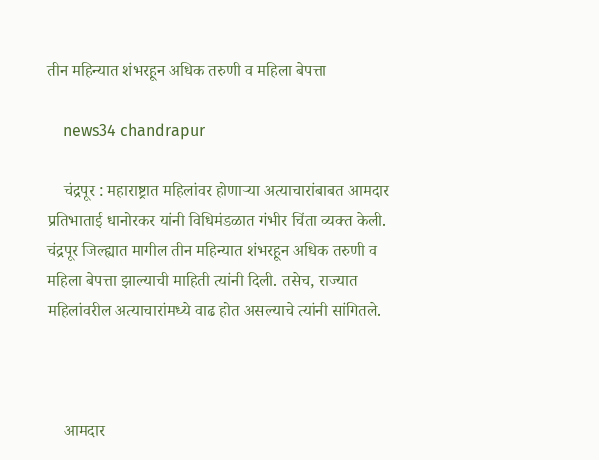तीन महिन्यात शंभरहून अधिक तरुणी व महिला बेपत्ता

    news34 chandrapur

    चंद्रपूर : महाराष्ट्रात महिलांवर होणाऱ्या अत्याचारांबाबत आमदार प्रतिभाताई धानोरकर यांनी विधिमंडळात गंभीर चिंता व्यक्त केली. चंद्रपूर जिल्ह्यात मागील तीन महिन्यात शंभरहून अधिक तरुणी व महिला बेपत्ता झाल्याची माहिती त्यांनी दिली. तसेच, राज्यात महिलांवरील अत्याचारांमध्ये वाढ होत असल्याचे त्यांनी सांगितले.



    आमदार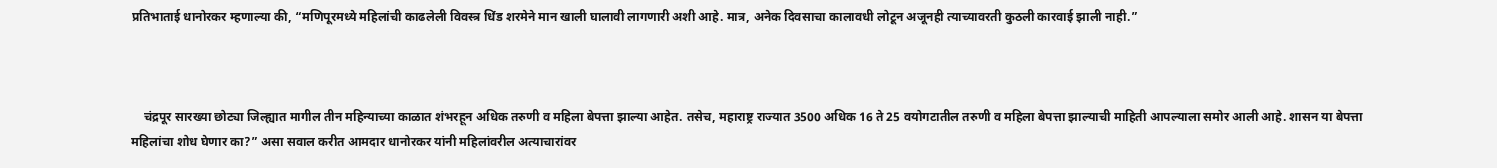प्रतिभाताई धानोरकर म्हणाल्या की, “मणिपूरमध्ये महिलांची काढलेली विवस्त्र धिंड शरमेने मान खाली घालावी लागणारी अशी आहे. मात्र, अनेक दिवसाचा कालावधी लोटून अजूनही त्याच्यावरती कुठली कारवाई झाली नाही.”



    चंद्रपूर सारख्या छोट्या जिल्ह्यात मागील तीन महिन्याच्या काळात शंभरहून अधिक तरुणी व महिला बेपत्ता झाल्या आहेत. तसेच, महाराष्ट्र राज्यात 3500 अधिक 16 ते 25 वयोगटातील तरुणी व महिला बेपत्ता झाल्याची माहिती आपल्याला समोर आली आहे. शासन या बेपत्ता महिलांचा शोध घेणार का?” असा सवाल करीत आमदार धानोरकर यांनी महिलांवरील अत्याचारांवर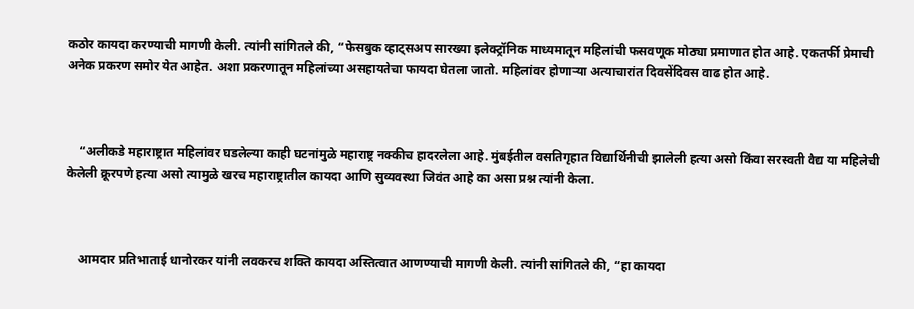कठोर कायदा करण्याची मागणी केली. त्यांनी सांगितले की, “फेसबुक व्हाट्सअप सारख्या इलेक्ट्रॉनिक माध्यमातून महिलांची फसवणूक मोठ्या प्रमाणात होत आहे. एकतर्फी प्रेमाची अनेक प्रकरण समोर येत आहेत. अशा प्रकरणातून महिलांच्या असहायतेचा फायदा घेतला जातो. महिलांवर होणाऱ्या अत्याचारांत दिवसेंदिवस वाढ होत आहे.



    “अलीकडे महाराष्ट्रात महिलांवर घडलेल्या काही घटनांमुळे महाराष्ट्र नक्कीच हादरलेला आहे. मुंबईतील वसतिगृहात विद्यार्थिनीची झालेली हत्या असो किंवा सरस्वती वैद्य या महिलेची केलेली क्रूरपणे हत्या असो त्यामुळे खरच महाराष्ट्रातील कायदा आणि सुव्यवस्था जिवंत आहे का असा प्रश्न त्यांनी केला.



    आमदार प्रतिभाताई धानोरकर यांनी लवकरच शक्ति कायदा अस्तित्वात आणण्याची मागणी केली. त्यांनी सांगितले की, “हा कायदा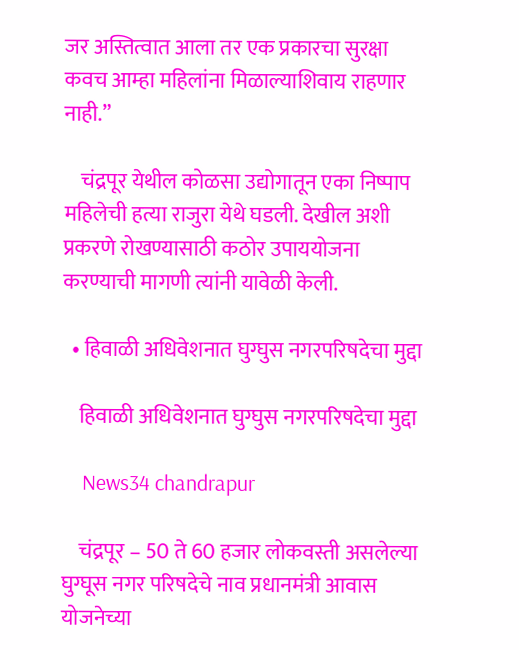जर अस्तित्वात आला तर एक प्रकारचा सुरक्षा कवच आम्हा महिलांना मिळाल्याशिवाय राहणार नाही.”

    चंद्रपूर येथील कोळसा उद्योगातून एका निष्पाप महिलेची हत्या राजुरा येथे घडली. देखील अशी प्रकरणे रोखण्यासाठी कठोर उपाययोजना करण्याची मागणी त्यांनी यावेळी केली.

  • हिवाळी अधिवेशनात घुग्घुस नगरपरिषदेचा मुद्दा

    हिवाळी अधिवेशनात घुग्घुस नगरपरिषदेचा मुद्दा

    News34 chandrapur

    चंद्रपूर – 50 ते 60 हजार लोकवस्ती असलेल्या घुग्घूस नगर परिषदेचे नाव प्रधानमंत्री आवास योजनेच्या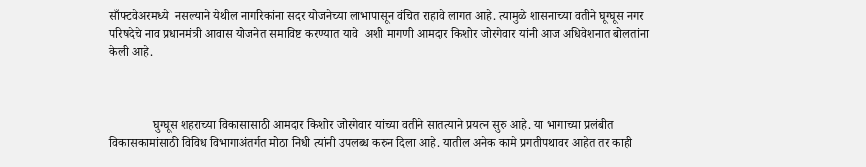साँफ्टवेअरमध्ये  नसल्याने येथील नागरिकांना सदर योजनेच्या लाभापासून वंचित राहावे लागत आहे. त्यामुळे शासनाच्या वतीने घूग्घूस नगर परिषदेचे नाव प्रधानमंत्री आवास योजनेत समाविष्ट करण्यात यावे  अशी मागणी आमदार किशोर जोरगेवार यांनी आज अधिवेशनात बोलतांना केली आहे.



              घुग्घूस शहराच्या विकासासाठी आमदार किशोर जोरगेवार यांच्या वतीने सातत्याने प्रयत्न सुरु आहे. या भागाच्या प्रलंबीत विकासकामांसाठी विविध विभागाअंतर्गत मोठा निधी त्यांनी उपलब्ध करुन दिला आहे. यातील अनेक कामे प्रगतीपथावर आहेत तर काही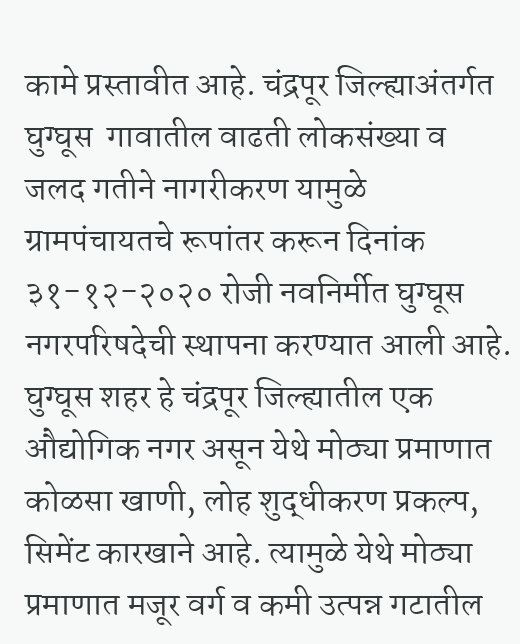कामे प्रस्तावीत आहे. चंद्रपूर जिल्ह्याअंतर्गत घुग्घूस  गावातील वाढती लोकसंख्या व जलद गतीने नागरीकरण यामुळे ग्रामपंचायतचे रूपांतर करून दिनांक ३१-१२-२०२० रोजी नवनिर्मीत घुग्घूस नगरपरिषदेची स्थापना करण्यात आली आहे. घुग्घूस शहर हे चंद्रपूर जिल्ह्यातील एक औद्योगिक नगर असून येथे मोठ्या प्रमाणात कोळसा खाणी, लोह शुद्धीकरण प्रकल्प, सिमेंट कारखाने आहे. त्यामुळे येथे मोठ्या प्रमाणात मजूर वर्ग व कमी उत्पन्न गटातील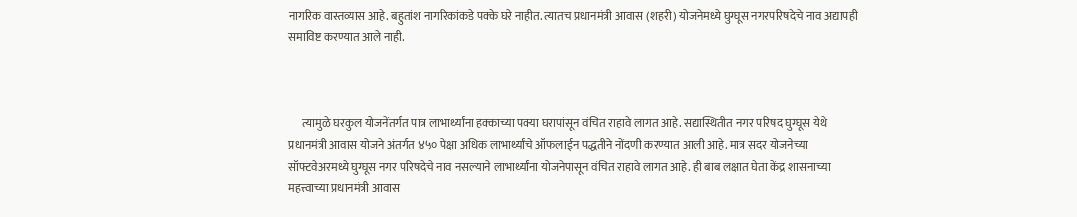नागरिक वास्तव्यास आहे. बहुतांश नागरिकांकडे पक्के घरे नाहीत. त्यातच प्रधानमंत्री आवास (शहरी) योजनेमध्ये घुग्घूस नगरपरिषदेचे नाव अद्यापही समाविष्ट करण्यात आले नाही.



      त्यामुळे घरकुल योजनेंतर्गत पात्र लाभार्थ्यांना हक्काच्या पक्या घरापांसून वंचित राहावे लागत आहे. सद्यास्थितीत नगर परिषद घुग्घूस येथे प्रधानमंत्री आवास योजने अंतर्गत ४५० पेक्षा अधिक लाभार्थ्यांचे ऑफलाईन पद्धतीने नोंदणी करण्यात आली आहे. मात्र सदर योजनेच्या सॉफ्टवेअरमध्ये घुग्घूस नगर परिषदेचे नाव नसल्याने लाभार्थ्यांना योजनेपासून वंचित राहावे लागत आहे. ही बाब लक्षात घेता केंद्र शासनाच्या महत्त्वाच्या प्रधानमंत्री आवास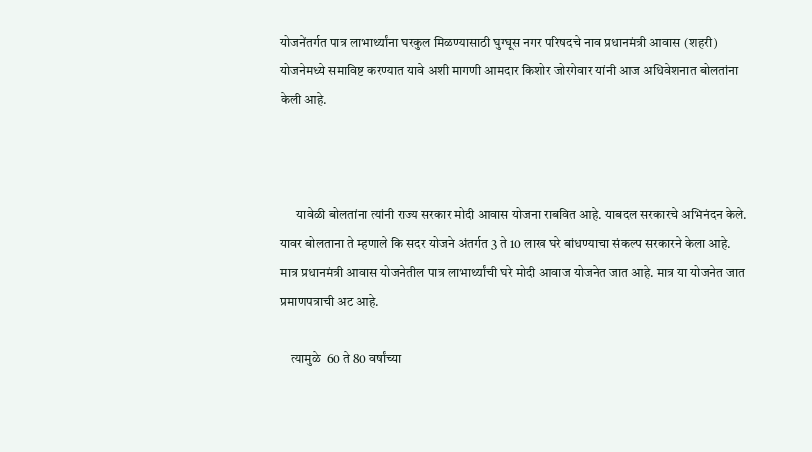योजनेंतर्गत पात्र लाभार्थ्यांना घरकुल मिळण्यासाठी घुग्घूस नगर परिषदचे नाव प्रधानमंत्री आवास (शहरी) योजनेमध्ये समाविष्ट करण्यात यावे अशी मागणी आमदार किशोर जोरगेवार यांनी आज अधिवेशनात बोलतांना केली आहे.



      यावेळी बोलतांना त्यांनी राज्य सरकार मोदी आवास योजना राबवित आहे. याबदल सरकारचे अभिनंदन केले. यावर बोलताना ते म्हणाले कि सदर योजने अंतर्गत 3 ते 10 लाख घरे बांधण्याचा संकल्प सरकारने केला आहे. मात्र प्रधानमंत्री आवास योजनेतील पात्र लाभार्थ्यांची घरे मोदी आवाज योजनेत जात आहे. मात्र या योजनेत जात प्रमाणपत्राची अट आहे.

    त्यामुळे  60 ते 80 वर्षांच्या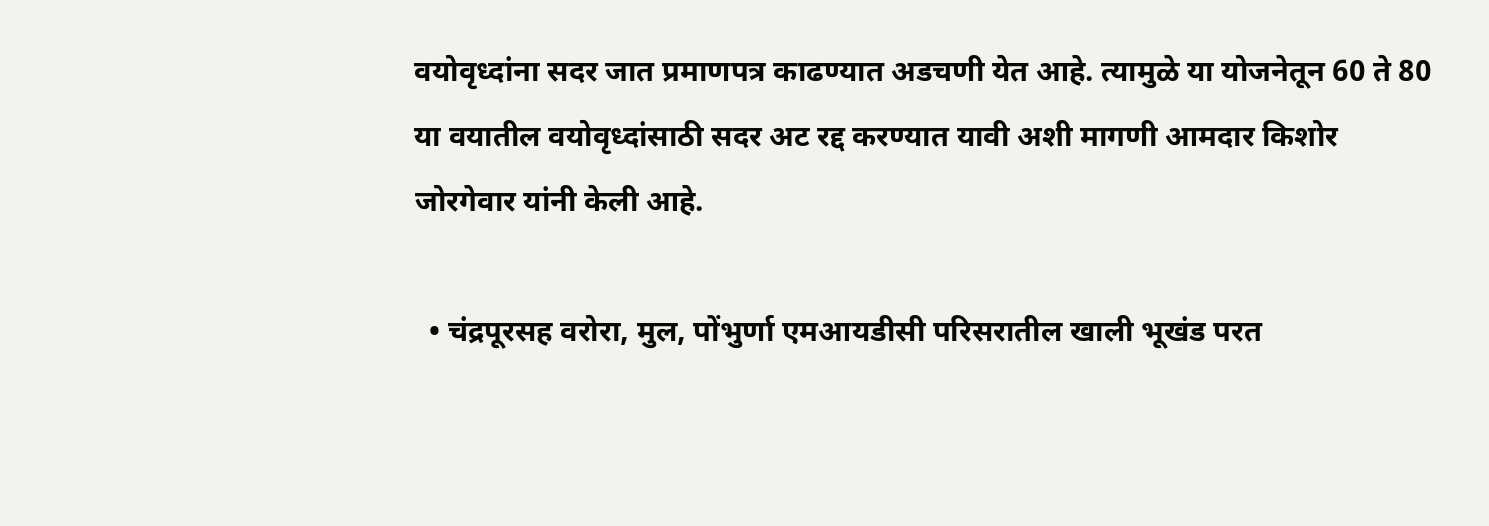वयोवृध्दांना सदर जात प्रमाणपत्र काढण्यात अडचणी येत आहे. त्यामुळे या योजनेतून 60 ते 80 या वयातील वयोवृध्दांसाठी सदर अट रद्द करण्यात यावी अशी मागणी आमदार किशोर जोरगेवार यांनी केली आहे.

  • चंद्रपूरसह वरोरा, मुल, पोंभुर्णा एमआयडीसी परिसरातील खाली भूखंड परत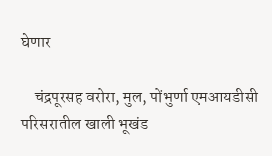घेणार

    चंद्रपूरसह वरोरा, मुल, पोंभुर्णा एमआयडीसी परिसरातील खाली भूखंड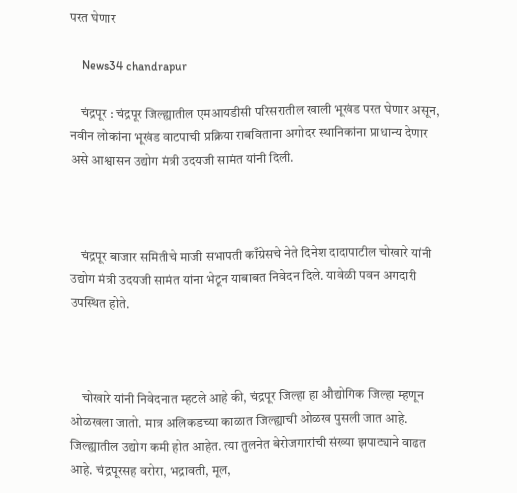परत घेणार

    News34 chandrapur

    चंद्रपूर : चंद्रपूर जिल्ह्यातील एमआयडीसी परिसरातील खाली भूखंड परत घेणार असून, नवीन लोकांना भूखंड वाटपाची प्रक्रिया राबविताना अगोदर स्थानिकांना प्राधान्य देणार असे आश्वासन उद्योग मंत्री उदयजी सामंत यांनी दिली.



    चंद्रपूर बाजार समितीचे माजी सभापती काँग्रेसचे नेते दिनेश दादापाटील चोखारे यांनी उद्योग मंत्री उदयजी सामंत यांना भेटून याबाबत निवेदन दिले. यावेळी पवन अगदारी उपस्थित होते.



    चोखारे यांनी निवेदनात म्हटले आहे की, चंद्रपूर जिल्हा हा औद्योगिक जिल्हा म्हणून ओळखला जातो. मात्र अलिकडच्या काळात जिल्ह्याची ओळख पुसली जात आहे. जिल्ह्यातील उद्योग कमी होत आहेत. त्या तुलनेत बेरोजगारांची संख्या झपाट्याने वाढत आहे. चंद्रपूरसह वरोरा, भद्रावती, मूल,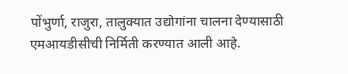पोंभुर्णा, राजुरा, तालुक्यात उद्योगांना चालना देण्यासाठी एमआयडीसीची निर्मिती करण्यात आली आहे.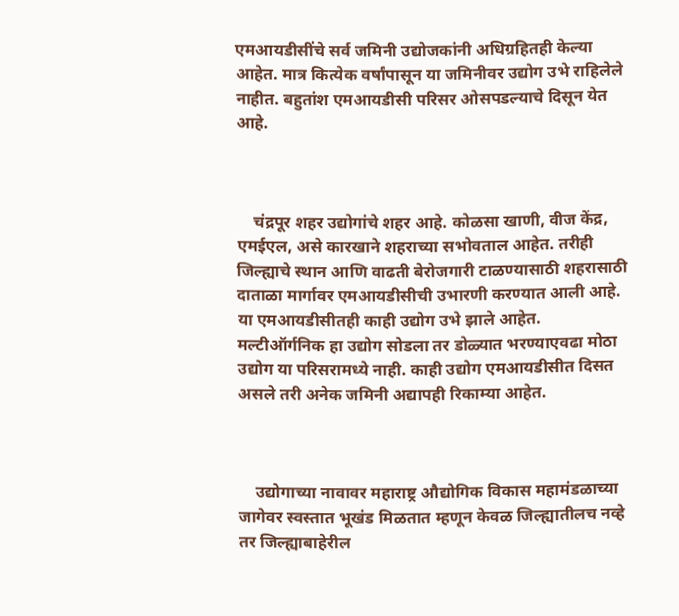एमआयडीसींचे सर्व जमिनी उद्योजकांनी अधिग्रहितही केल्या आहेत. मात्र कित्येक वर्षांपासून या जमिनीवर उद्योग उभे राहिलेले नाहीत. बहुतांश एमआयडीसी परिसर ओसपडल्याचे दिसून येत आहे.



    चंद्रपूर शहर उद्योगांचे शहर आहे. कोळसा खाणी, वीज केंद्र, एमईएल, असे कारखाने शहराच्या सभोवताल आहेत. तरीही जिल्ह्याचे स्थान आणि वाढती बेरोजगारी टाळण्यासाठी शहरासाठी दाताळा मार्गावर एमआयडीसीची उभारणी करण्यात आली आहे. या एमआयडीसीतही काही उद्योग उभे झाले आहेत. मल्टीऑर्गनिक हा उद्योग सोडला तर डोळ्यात भरण्याएवढा मोठा उद्योग या परिसरामध्ये नाही. काही उद्योग एमआयडीसीत दिसत असले तरी अनेक जमिनी अद्यापही रिकाम्या आहेत.



    उद्योगाच्या नावावर महाराष्ट्र औद्योगिक विकास महामंडळाच्या जागेवर स्वस्तात भूखंड मिळतात म्हणून केवळ जिल्ह्यातीलच नव्हे तर जिल्ह्याबाहेरील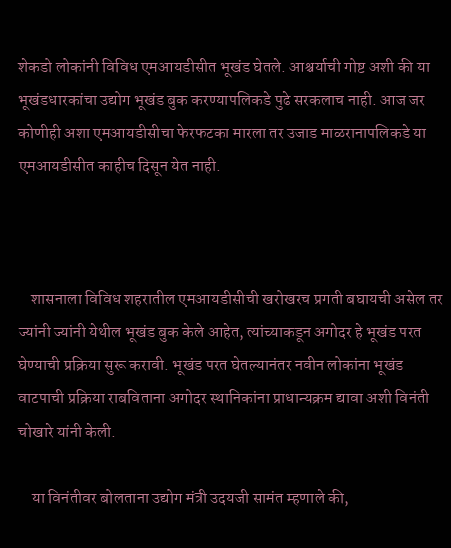शेकडो लोकांनी विविध एमआयडीसीत भूखंड घेतले. आश्चर्याची गोष्ट अशी की या भूखंडधारकांचा उद्योग भूखंड बुक करण्यापलिकडे पुढे सरकलाच नाही. आज जर कोणीही अशा एमआयडीसीचा फेरफटका मारला तर उजाड माळरानापलिकडे या एमआयडीसीत काहीच दिसून येत नाही.



    शासनाला विविध शहरातील एमआयडीसीची खरोखरच प्रगती बघायची असेल तर ज्यांनी ज्यांनी येथील भूखंड बुक केले आहेत, त्यांच्याकडून अगोदर हे भूखंड परत घेण्याची प्रक्रिया सुरू करावी. भूखंड परत घेतल्यानंतर नवीन लोकांना भूखंड वाटपाची प्रक्रिया राबविताना अगोदर स्थानिकांना प्राधान्यक्रम द्यावा अशी विनंती चोखारे यांनी केली.

    या विनंतीवर बोलताना उद्योग मंत्री उदयजी सामंत म्हणाले की,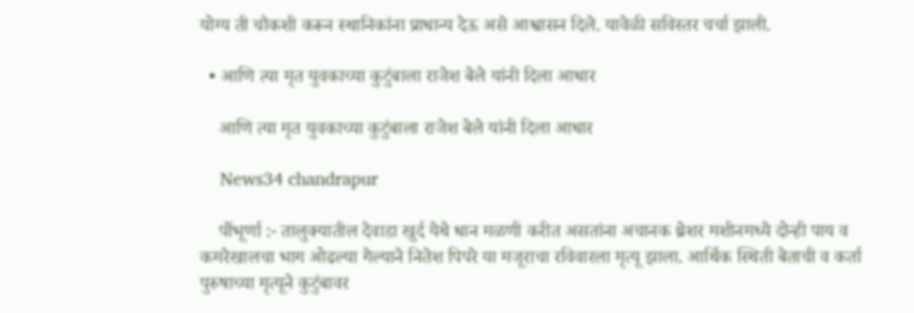योग्य ती चौकशी करून स्थानिकांना प्राधान्य देऊ असे आश्वासन दिले. यावेळी सविस्तर चर्चा झाली.

  • आणि त्या मृत युवकाच्या कुटुंबाला राजेश बेले यांनी दिला आधार

    आणि त्या मृत युवकाच्या कुटुंबाला राजेश बेले यांनी दिला आधार

    News34 chandrapur

    पोंभूर्णा :- तालुक्यातील देवाडा खुर्द येथे धान मळणी करीत असतांना अचानक थ्रेशर मशीनमध्ये दोन्ही पाय व कमरेखालचा भाग ओढल्या गेल्याने नितेश पिपरे या मजूराचा रविवारला मृत्यू झाला. आर्थिक स्थिती बेताची व कर्ता पुरुषाच्या मृत्यूने कुटुंबावर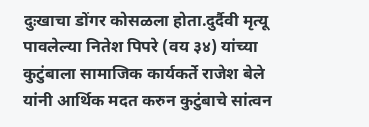दुःखाचा डोंगर कोसळला होता.दुर्दैवी मृत्यू पावलेल्या नितेश पिपरे (वय ३४) यांच्या कुटुंबाला सामाजिक कार्यकर्ते राजेश बेले यांनी आर्थिक मदत करुन कुटुंबाचे सांत्वन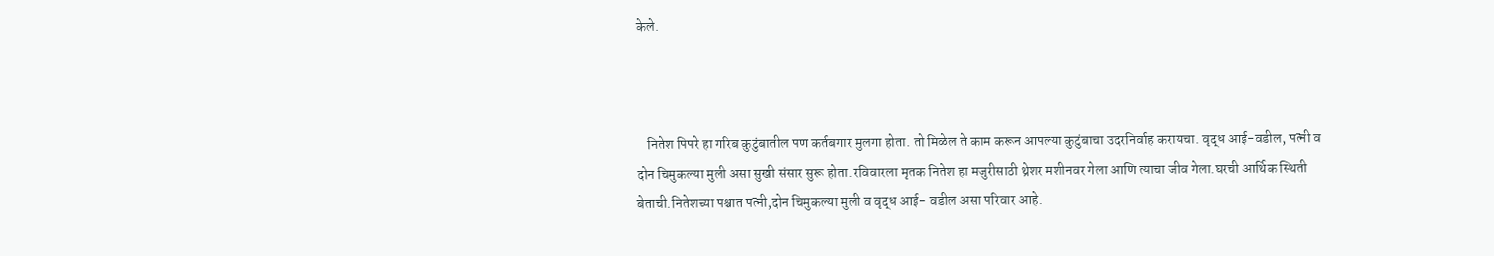केले.



    नितेश पिपरे हा गरिब कुटुंबातील पण कर्तबगार मुलगा होता. तो मिळेल ते काम करून आपल्या कुटुंबाचा उदरनिर्वाह करायचा. वृद्ध आई-वडील, पत्नी व दोन चिमुकल्या मुली असा सुखी संसार सुरू होता.रविवारला मृतक नितेश हा मजुरीसाठी थ्रेशर मशीनवर गेला आणि त्याचा जीव गेला.घरची आर्थिक स्थिती बेताची.नितेशच्या पश्चात पत्नी,दोन चिमुकल्या मुली व वृद्ध आई- वडील असा परिवार आहे.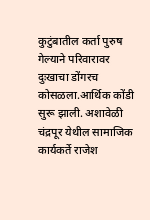कुटुंबातील कर्ता पुरुष गेल्याने परिवारावर दुःखाचा डोंगरच कोसळला.आर्थिक कोंडी सुरू झाली. अशावेळी चंद्रपूर येथील सामाजिक कार्यकर्ते राजेश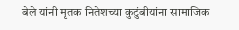बेले यांनी मृतक नितेशच्या कुटुंबीयांना सामाजिक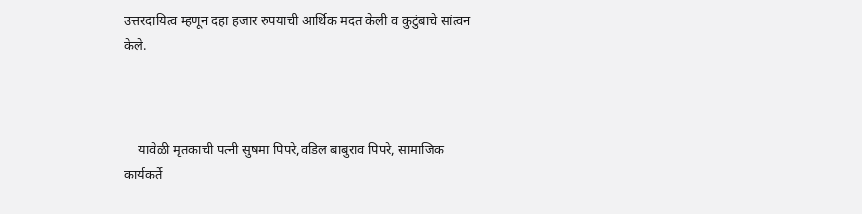उत्तरदायित्व म्हणून दहा हजार रुपयाची आर्थिक मदत केली व कुटुंबाचे सांत्वन केले.



    यावेळी मृतकाची पत्नी सुषमा पिपरे,वडिल बाबुराव पिपरे, सामाजिक कार्यकर्ते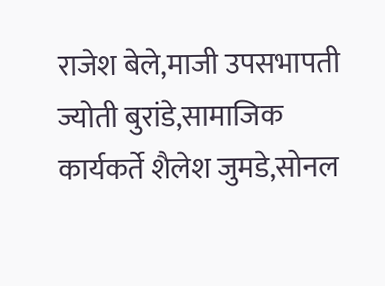राजेश बेले,माजी उपसभापती ज्योती बुरांडे,सामाजिक कार्यकर्ते शैलेश जुमडे,सोनल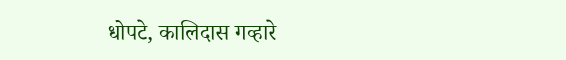धोपटे, कालिदास गव्हारे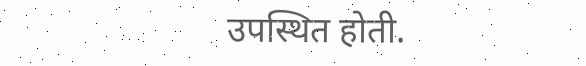उपस्थित होती.